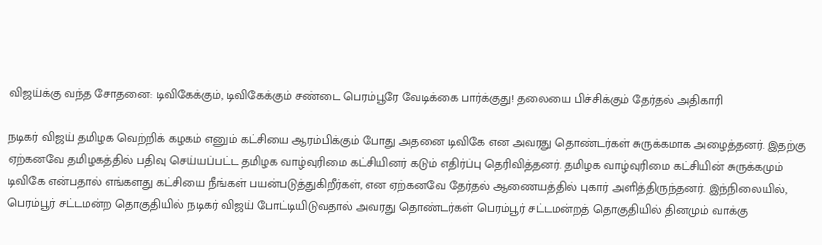விஜய்க்கு வந்த சோதனை: டிவிகேக்கும், டிவிகேக்கும் சண்டை பெரம்பூரே வேடிக்கை பார்க்குது! தலையை பிச்சிக்கும் தேர்தல் அதிகாரி

நடிகர் விஜய் தமிழக வெற்றிக் கழகம் எனும் கட்சியை ஆரம்பிக்கும் போது அதனை டிவிகே என அவரது தொண்டர்கள் சுருக்கமாக அழைத்தனர். இதற்கு ஏற்கனவே தமிழகத்தில் பதிவு செய்யப்பட்ட தமிழக வாழ்வுரிமை கட்சியினர் கடும் எதிர்ப்பு தெரிவித்தனர். தமிழக வாழ்வுரிமை கட்சியின் சுருக்கமும் டிவிகே என்பதால் எங்களது கட்சியை நீங்கள் பயன்படுத்துகிறீர்கள், என ஏற்கனவே தேர்தல் ஆணையத்தில் புகார் அளித்திருந்தனர். இந்நிலையில், பெரம்பூர் சட்டமன்ற தொகுதியில் நடிகர் விஜய் போட்டியிடுவதால் அவரது தொண்டர்கள் பெரம்பூர் சட்டமன்றத் தொகுதியில் தினமும் வாக்கு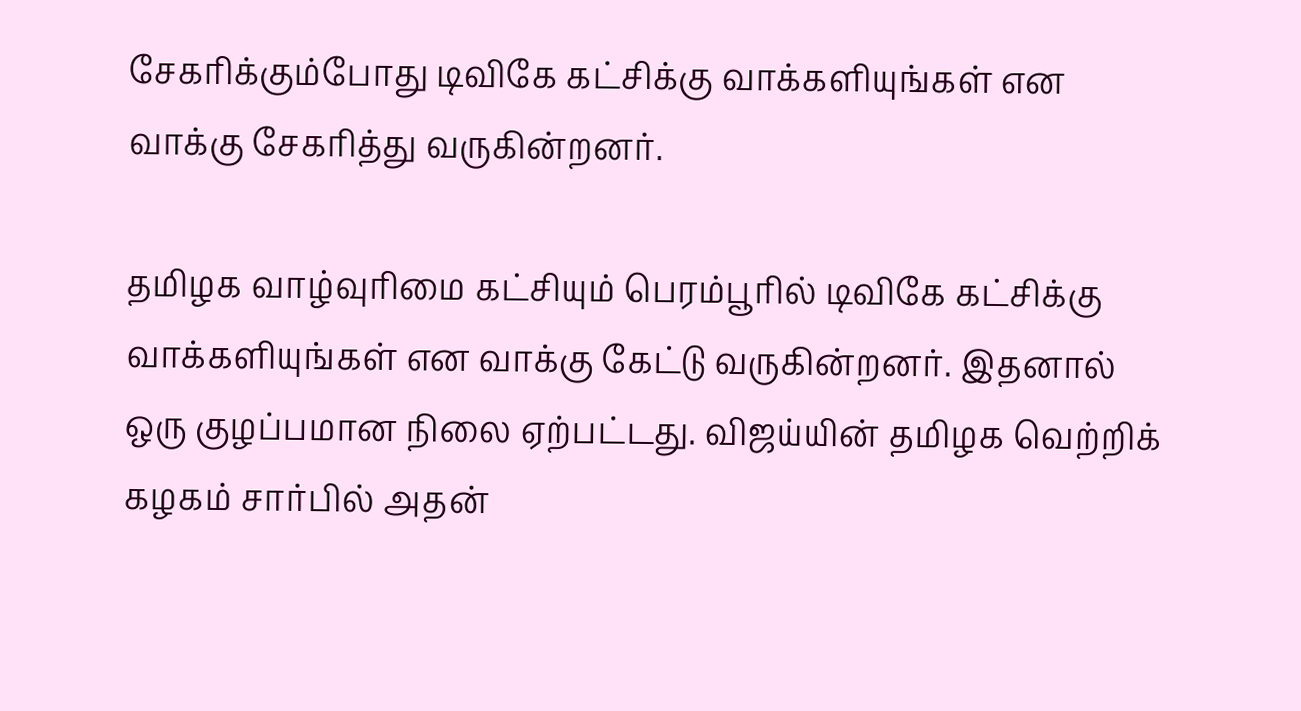சேகரிக்கும்போது டிவிகே கட்சிக்கு வாக்களியுங்கள் என வாக்கு சேகரித்து வருகின்றனர்.

தமிழக வாழ்வுரிமை கட்சியும் பெரம்பூரில் டிவிகே கட்சிக்கு வாக்களியுங்கள் என வாக்கு கேட்டு வருகின்றனர். இதனால் ஒரு குழப்பமான நிலை ஏற்பட்டது. விஜய்யின் தமிழக வெற்றிக் கழகம் சார்பில் அதன்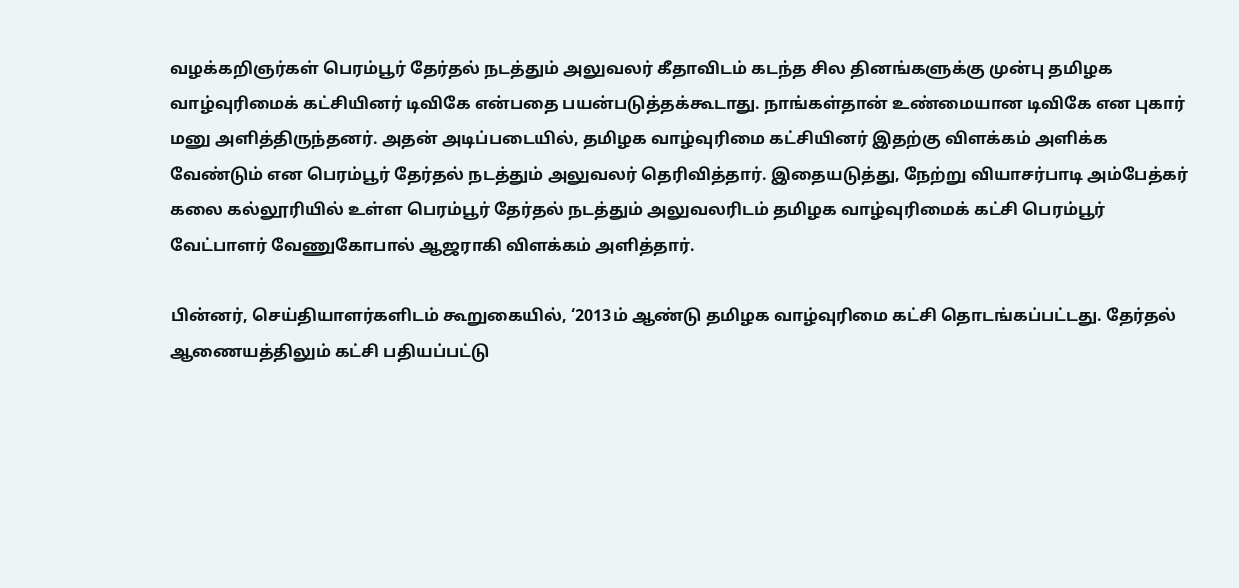வழக்கறிஞர்கள் பெரம்பூர் தேர்தல் நடத்தும் அலுவலர் கீதாவிடம் கடந்த சில தினங்களுக்கு முன்பு தமிழக வாழ்வுரிமைக் கட்சியினர் டிவிகே என்பதை பயன்படுத்தக்கூடாது. நாங்கள்தான் உண்மையான டிவிகே என புகார் மனு அளித்திருந்தனர். அதன் அடிப்படையில், தமிழக வாழ்வுரிமை கட்சியினர் இதற்கு விளக்கம் அளிக்க வேண்டும் என பெரம்பூர் தேர்தல் நடத்தும் அலுவலர் தெரிவித்தார். இதையடுத்து, நேற்று வியாசர்பாடி அம்பேத்கர் கலை கல்லூரியில் உள்ள பெரம்பூர் தேர்தல் நடத்தும் அலுவலரிடம் தமிழக வாழ்வுரிமைக் கட்சி பெரம்பூர் வேட்பாளர் வேணுகோபால் ஆஜராகி விளக்கம் அளித்தார்.

பின்னர், செய்தியாளர்களிடம் கூறுகையில், ‘2013ம் ஆண்டு தமிழக வாழ்வுரிமை கட்சி தொடங்கப்பட்டது. தேர்தல் ஆணையத்திலும் கட்சி பதியப்பட்டு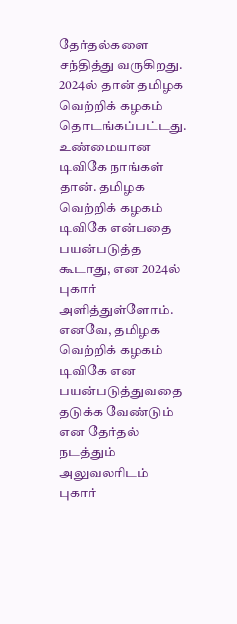தேர்தல்களை சந்தித்து வருகிறது. 2024ல் தான் தமிழக வெற்றிக் கழகம் தொடங்கப்பட்டது. உண்மையான டிவிகே நாங்கள் தான். தமிழக வெற்றிக் கழகம் டிவிகே என்பதை பயன்படுத்த கூடாது, என 2024ல் புகார் அளித்துள்ளோம். எனவே, தமிழக வெற்றிக் கழகம் டிவிகே என பயன்படுத்துவதை தடுக்க வேண்டும் என தேர்தல் நடத்தும் அலுவலரிடம் புகார்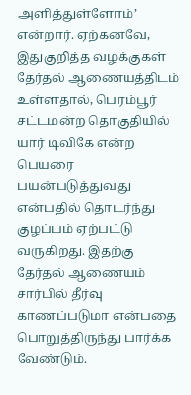அளித்துள்ளோம்’ என்றார். ஏற்கனவே, இதுகுறித்த வழக்குகள் தேர்தல் ஆணையத்திடம் உள்ளதால், பெரம்பூர் சட்டமன்ற தொகுதியில் யார் டிவிகே என்ற பெயரை பயன்படுத்துவது என்பதில் தொடர்ந்து குழப்பம் ஏற்பட்டு வருகிறது. இதற்கு தேர்தல் ஆணையம் சார்பில் தீர்வு காணப்படுமா என்பதை பொறுத்திருந்து பார்க்க வேண்டும்.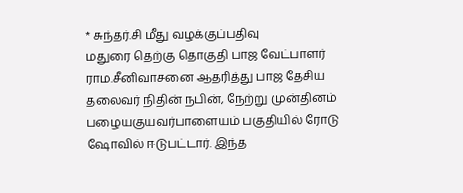* சுந்தர்.சி மீது வழக்குப்பதிவு
மதுரை தெற்கு தொகுதி பாஜ வேட்பாளர் ராம.சீனிவாசனை ஆதரித்து பாஜ தேசிய தலைவர் நிதின் நபின், நேற்று முன்தினம் பழையகுயவர்பாளையம் பகுதியில் ரோடு ஷோவில் ஈடுபட்டார். இந்த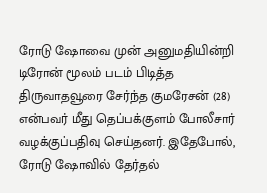ரோடு ஷோவை முன் அனுமதியின்றி டிரோன் மூலம் படம் பிடித்த திருவாதவூரை சேர்ந்த குமரேசன் (28) என்பவர் மீது தெப்பக்குளம் போலீசார் வழக்குப்பதிவு செய்தனர். இதேபோல், ரோடு ஷோவில் தேர்தல்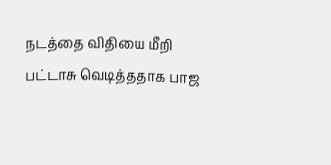நடத்தை விதியை மீறி பட்டாசு வெடித்ததாக பாஜ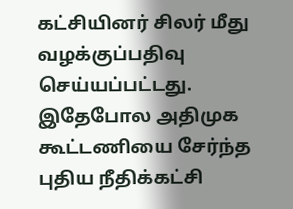கட்சியினர் சிலர் மீது வழக்குப்பதிவு செய்யப்பட்டது. இதேபோல அதிமுக கூட்டணியை சேர்ந்த புதிய நீதிக்கட்சி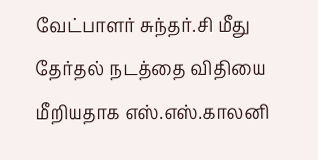வேட்பாளர் சுந்தர்.சி மீது தேர்தல் நடத்தை விதியை மீறியதாக எஸ்.எஸ்.காலனி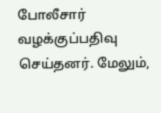போலீசார் வழக்குப்பதிவு செய்தனர். மேலும்,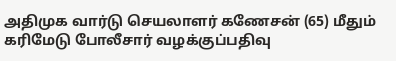அதிமுக வார்டு செயலாளர் கணேசன் (65) மீதும் கரிமேடு போலீசார் வழக்குப்பதிவு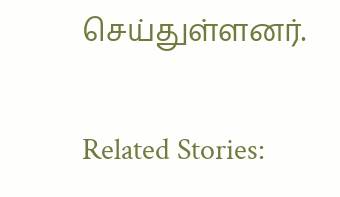செய்துள்ளனர்.

Related Stories: